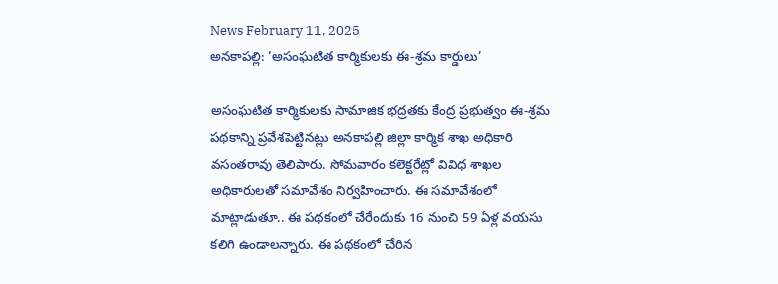News February 11, 2025
అనకాపల్లి: ‘అసంఘటిత కార్మికులకు ఈ-శ్రమ కార్డులు’

అసంఘటిత కార్మికులకు సామాజిక భద్రతకు కేంద్ర ప్రభుత్వం ఈ-శ్రమ పథకాన్ని ప్రవేశపెట్టినట్లు అనకాపల్లి జిల్లా కార్మిక శాఖ అధికారి వసంతరావు తెలిపారు. సోమవారం కలెక్టరేట్లో వివిధ శాఖల అధికారులతో సమావేశం నిర్వహించారు. ఈ సమావేశంలో మాట్లాడుతూ.. ఈ పథకంలో చేరేందుకు 16 నుంచి 59 ఏళ్ల వయసు కలిగి ఉండాలన్నారు. ఈ పథకంలో చేరిన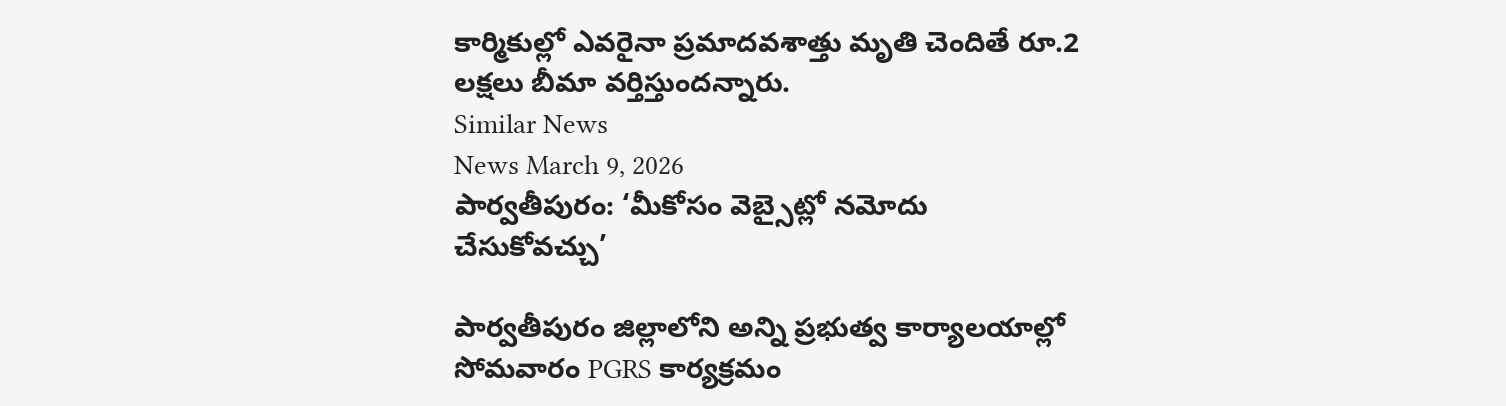కార్మికుల్లో ఎవరైనా ప్రమాదవశాత్తు మృతి చెందితే రూ.2 లక్షలు బీమా వర్తిస్తుందన్నారు.
Similar News
News March 9, 2026
పార్వతీపురం: ‘మీకోసం వెబ్సైట్లో నమోదు చేసుకోవచ్చు’

పార్వతీపురం జిల్లాలోని అన్ని ప్రభుత్వ కార్యాలయాల్లో సోమవారం PGRS కార్యక్రమం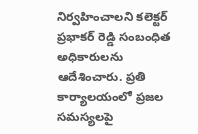నిర్వహించాలని కలెక్టర్ ప్రభాకర్ రెడ్డి సంబంధిత అధికారులను ఆదేశించారు. ప్రతి కార్యాలయంలో ప్రజల సమస్యలపై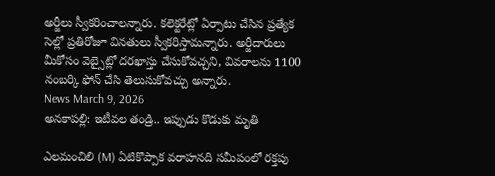అర్జీలు స్వీకరించాలన్నారు. కలెక్టరేట్లో ఏర్పాటు చేసిన ప్రత్యేక సెల్లో ప్రతిరోజూ వినతులు స్వీకరిస్తామన్నారు. అర్జీదారులు మీకోసం వెబ్సైట్లో దరఖాస్తు చేసుకోవచ్చని, వివరాలను 1100 నంబర్కి ఫోన్ చేసి తెలుసుకోవచ్చు అన్నారు.
News March 9, 2026
అనకాపల్లి: ఇటీవల తండ్రి.. ఇప్పుడు కొడుకు మృతి

ఎలమంచిలి (M) ఏటికొప్పాక వరాహనది సమీపంలో రక్తపు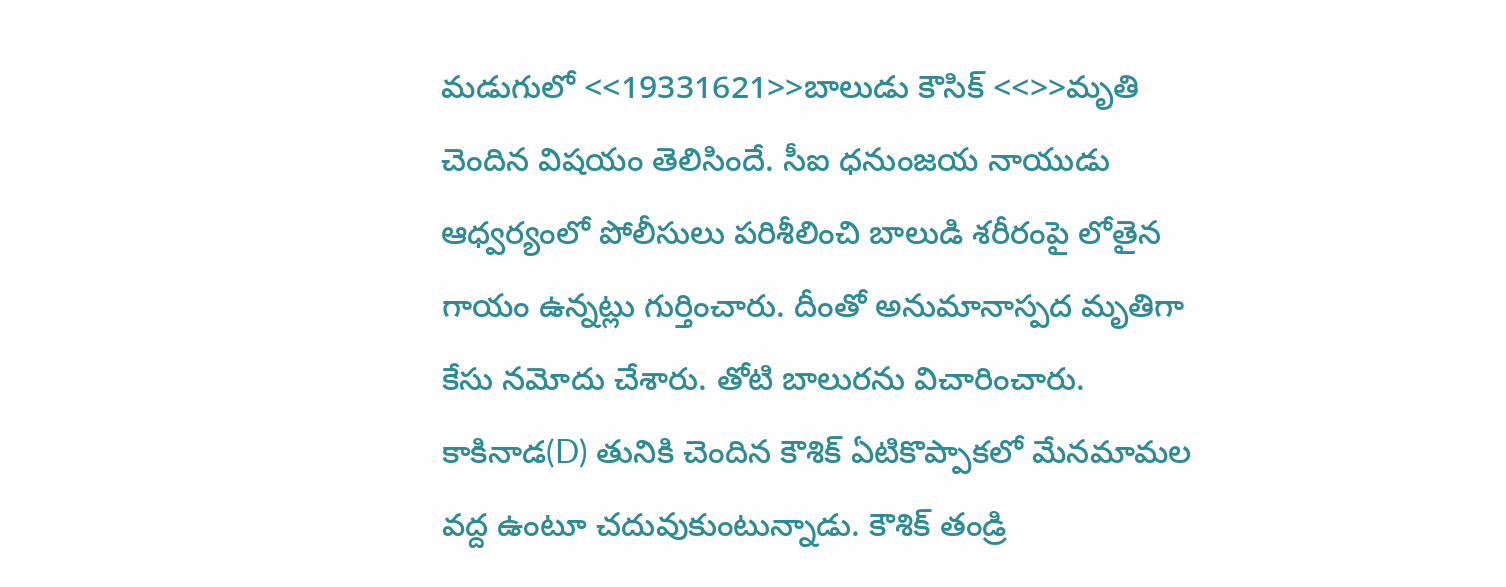మడుగులో <<19331621>>బాలుడు కౌసిక్ <<>>మృతి చెందిన విషయం తెలిసిందే. సీఐ ధనుంజయ నాయుడు ఆధ్వర్యంలో పోలీసులు పరిశీలించి బాలుడి శరీరంపై లోతైన గాయం ఉన్నట్లు గుర్తించారు. దీంతో అనుమానాస్పద మృతిగా కేసు నమోదు చేశారు. తోటి బాలురను విచారించారు. కాకినాడ(D) తునికి చెందిన కౌశిక్ ఏటికొప్పాకలో మేనమామల వద్ద ఉంటూ చదువుకుంటున్నాడు. కౌశిక్ తండ్రి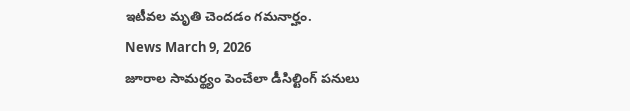ఇటీవల మృతి చెందడం గమనార్హం.
News March 9, 2026
జూరాల సామర్థ్యం పెంచేలా డీసిల్టింగ్ పనులు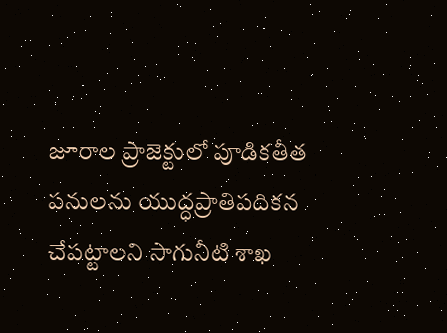జూరాల ప్రాజెక్టులో పూడికతీత పనులను యుద్ధప్రాతిపదికన చేపట్టాలని సాగునీటి శాఖ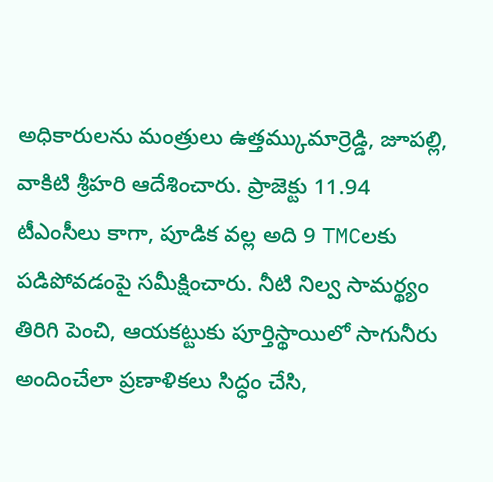అధికారులను మంత్రులు ఉత్తమ్కుమార్రెడ్డి, జూపల్లి, వాకిటి శ్రీహరి ఆదేశించారు. ప్రాజెక్టు 11.94 టీఎంసీలు కాగా, పూడిక వల్ల అది 9 TMCలకు పడిపోవడంపై సమీక్షించారు. నీటి నిల్వ సామర్థ్యం తిరిగి పెంచి, ఆయకట్టుకు పూర్తిస్థాయిలో సాగునీరు అందించేలా ప్రణాళికలు సిద్ధం చేసి,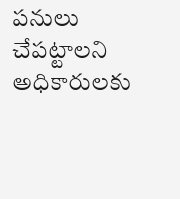పనులు చేపట్టాలని అధికారులకు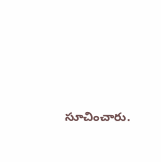సూచించారు.